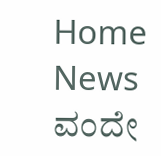Home News ವಂದೇ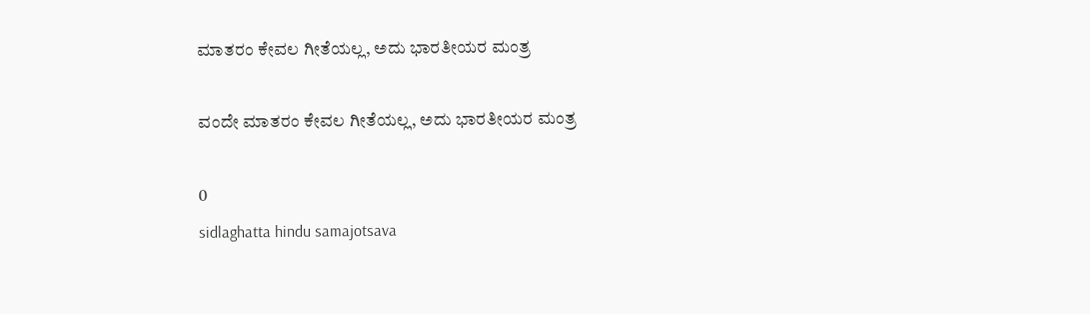ಮಾತರಂ ಕೇವಲ ಗೀತೆಯಲ್ಲ, ಅದು ಭಾರತೀಯರ ಮಂತ್ರ

ವಂದೇ ಮಾತರಂ ಕೇವಲ ಗೀತೆಯಲ್ಲ, ಅದು ಭಾರತೀಯರ ಮಂತ್ರ

0
sidlaghatta hindu samajotsava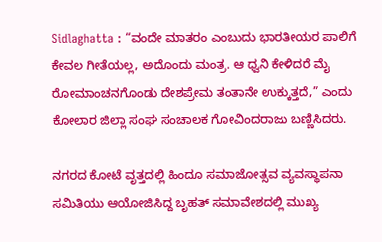Sidlaghatta : “ವಂದೇ ಮಾತರಂ ಎಂಬುದು ಭಾರತೀಯರ ಪಾಲಿಗೆ ಕೇವಲ ಗೀತೆಯಲ್ಲ, ಅದೊಂದು ಮಂತ್ರ. ಆ ಧ್ವನಿ ಕೇಳಿದರೆ ಮೈ ರೋಮಾಂಚನಗೊಂಡು ದೇಶಪ್ರೇಮ ತಂತಾನೇ ಉಕ್ಕುತ್ತದೆ,” ಎಂದು ಕೋಲಾರ ಜಿಲ್ಲಾ ಸಂಘ ಸಂಚಾಲಕ ಗೋವಿಂದರಾಜು ಬಣ್ಣಿಸಿದರು.

ನಗರದ ಕೋಟೆ ವೃತ್ತದಲ್ಲಿ ಹಿಂದೂ ಸಮಾಜೋತ್ಸವ ವ್ಯವಸ್ಥಾಪನಾ ಸಮಿತಿಯು ಆಯೋಜಿಸಿದ್ದ ಬೃಹತ್ ಸಮಾವೇಶದಲ್ಲಿ ಮುಖ್ಯ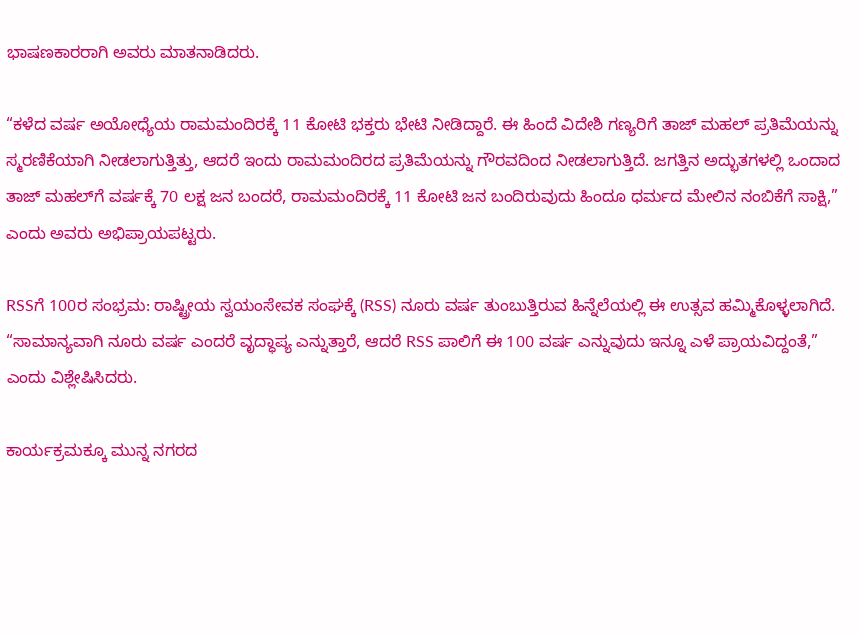ಭಾಷಣಕಾರರಾಗಿ ಅವರು ಮಾತನಾಡಿದರು.

“ಕಳೆದ ವರ್ಷ ಅಯೋಧ್ಯೆಯ ರಾಮಮಂದಿರಕ್ಕೆ 11 ಕೋಟಿ ಭಕ್ತರು ಭೇಟಿ ನೀಡಿದ್ದಾರೆ. ಈ ಹಿಂದೆ ವಿದೇಶಿ ಗಣ್ಯರಿಗೆ ತಾಜ್ ಮಹಲ್ ಪ್ರತಿಮೆಯನ್ನು ಸ್ಮರಣಿಕೆಯಾಗಿ ನೀಡಲಾಗುತ್ತಿತ್ತು, ಆದರೆ ಇಂದು ರಾಮಮಂದಿರದ ಪ್ರತಿಮೆಯನ್ನು ಗೌರವದಿಂದ ನೀಡಲಾಗುತ್ತಿದೆ. ಜಗತ್ತಿನ ಅದ್ಭುತಗಳಲ್ಲಿ ಒಂದಾದ ತಾಜ್ ಮಹಲ್‌ಗೆ ವರ್ಷಕ್ಕೆ 70 ಲಕ್ಷ ಜನ ಬಂದರೆ, ರಾಮಮಂದಿರಕ್ಕೆ 11 ಕೋಟಿ ಜನ ಬಂದಿರುವುದು ಹಿಂದೂ ಧರ್ಮದ ಮೇಲಿನ ನಂಬಿಕೆಗೆ ಸಾಕ್ಷಿ,” ಎಂದು ಅವರು ಅಭಿಪ್ರಾಯಪಟ್ಟರು.

RSSಗೆ 100ರ ಸಂಭ್ರಮ: ರಾಷ್ಟ್ರೀಯ ಸ್ವಯಂಸೇವಕ ಸಂಘಕ್ಕೆ (RSS) ನೂರು ವರ್ಷ ತುಂಬುತ್ತಿರುವ ಹಿನ್ನೆಲೆಯಲ್ಲಿ ಈ ಉತ್ಸವ ಹಮ್ಮಿಕೊಳ್ಳಲಾಗಿದೆ. “ಸಾಮಾನ್ಯವಾಗಿ ನೂರು ವರ್ಷ ಎಂದರೆ ವೃದ್ಧಾಪ್ಯ ಎನ್ನುತ್ತಾರೆ, ಆದರೆ RSS ಪಾಲಿಗೆ ಈ 100 ವರ್ಷ ಎನ್ನುವುದು ಇನ್ನೂ ಎಳೆ ಪ್ರಾಯವಿದ್ದಂತೆ,” ಎಂದು ವಿಶ್ಲೇಷಿಸಿದರು.

ಕಾರ್ಯಕ್ರಮಕ್ಕೂ ಮುನ್ನ ನಗರದ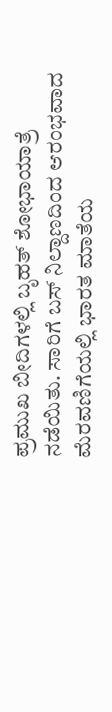ಪ್ರಮುಖ ಬೀದಿಗಳಲ್ಲಿ ಬೃಹತ್ ಶೋಭಾಯಾತ್ರೆ ನಡೆಯಿತು. ಸಾರಿಗೆ ಬಸ್ ನಿಲ್ದಾಣದಿಂದ ಆರಂಭವಾದ ಮೆರವಣಿಗೆಯಲ್ಲಿ ಭಾರತ ಮಾತೆಯ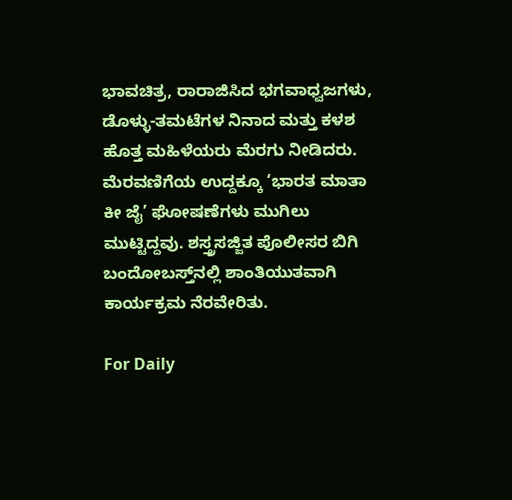ಭಾವಚಿತ್ರ, ರಾರಾಜಿಸಿದ ಭಗವಾಧ್ವಜಗಳು, ಡೊಳ್ಳು-ತಮಟೆಗಳ ನಿನಾದ ಮತ್ತು ಕಳಶ ಹೊತ್ತ ಮಹಿಳೆಯರು ಮೆರಗು ನೀಡಿದರು. ಮೆರವಣಿಗೆಯ ಉದ್ದಕ್ಕೂ ‘ಭಾರತ ಮಾತಾ ಕೀ ಜೈ’ ಘೋಷಣೆಗಳು ಮುಗಿಲು ಮುಟ್ಟಿದ್ದವು. ಶಸ್ತ್ರಸಜ್ಜಿತ ಪೊಲೀಸರ ಬಿಗಿ ಬಂದೋಬಸ್ತ್‌ನಲ್ಲಿ ಶಾಂತಿಯುತವಾಗಿ ಕಾರ್ಯಕ್ರಮ ನೆರವೇರಿತು.

For Daily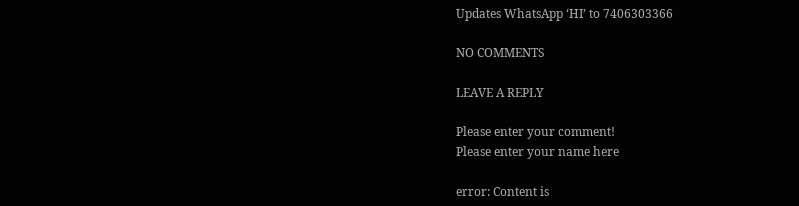Updates WhatsApp ‘HI’ to 7406303366

NO COMMENTS

LEAVE A REPLY

Please enter your comment!
Please enter your name here

error: Content is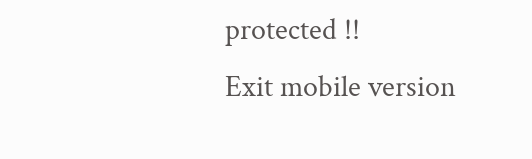protected !!
Exit mobile version